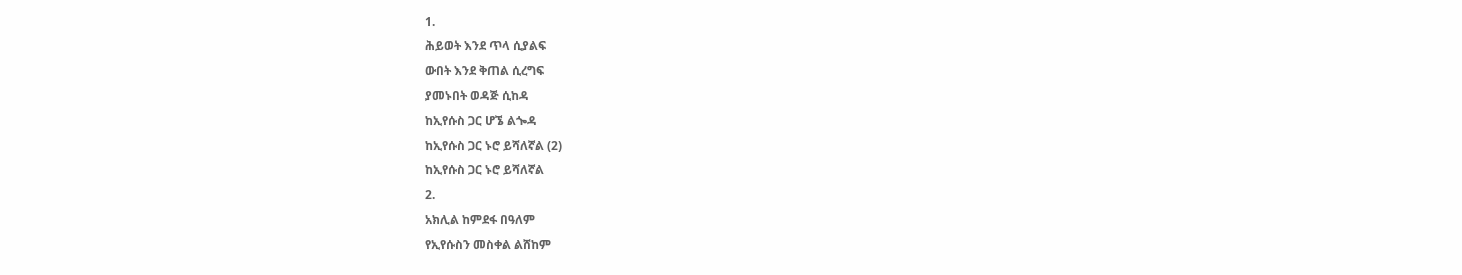1.
ሕይወት እንደ ጥላ ሲያልፍ
ውበት እንደ ቅጠል ሲረግፍ
ያመኑበት ወዳጅ ሲከዳ
ከኢየሱስ ጋር ሆኜ ልጐዳ
ከኢየሱስ ጋር ኑሮ ይሻለኛል (2)
ከኢየሱስ ጋር ኑሮ ይሻለኛል
2.
አክሊል ከምደፋ በዓለም
የኢየሱስን መስቀል ልሸከም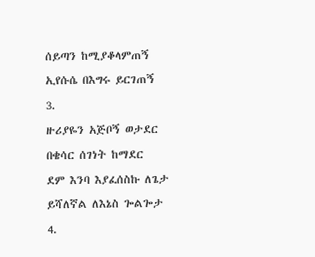ሰይጣን ከሚያቆላምጠኝ
ኢየሱሴ በእግሩ ይርገጠኝ
3.
ዙሪያዬን አጅቦኝ ወታደር
በቄሳር ሰገነት ከማደር
ደም እንባ እያፈሰስኩ ለጌታ
ይሻለኛል ለእኔስ ጐልጐታ
4.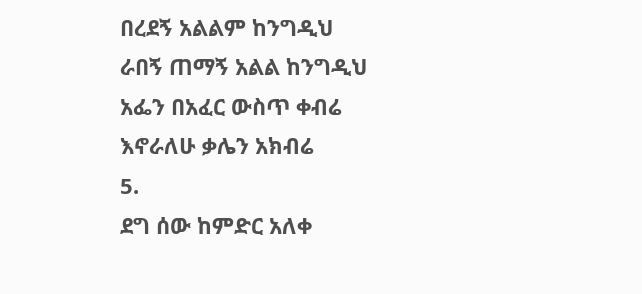በረደኝ አልልም ከንግዲህ
ራበኝ ጠማኝ አልል ከንግዲህ
አፌን በአፈር ውስጥ ቀብሬ
እኖራለሁ ቃሌን አክብሬ
5.
ደግ ሰው ከምድር አለቀ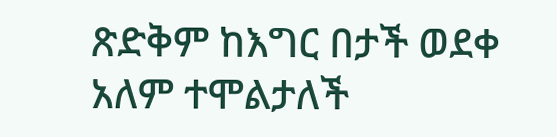ጽድቅም ከእግር በታች ወደቀ
አለም ተሞልታለች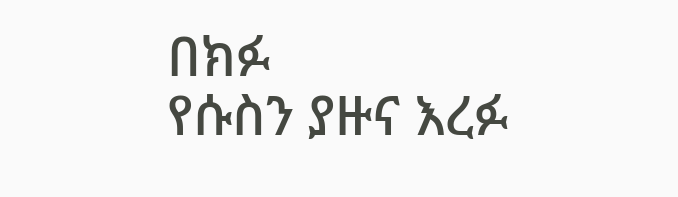በክፉ
የሱስን ያዙና እረፉ